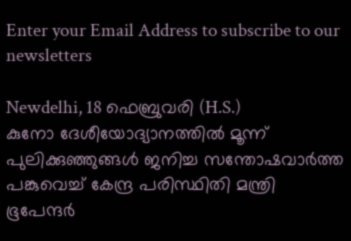Enter your Email Address to subscribe to our newsletters

Newdelhi, 18 ഫെബ്രുവരി (H.S.)
കുനോ ദേശീയോദ്യാനത്തിൽ മൂന്ന് പുലിക്കുഞ്ഞുങ്ങൾ ജനിച്ച സന്തോഷവാർത്ത പങ്കുവെച്ച് കേന്ദ്ര പരിസ്ഥിതി മന്ത്രി ഭൂപേന്ദർ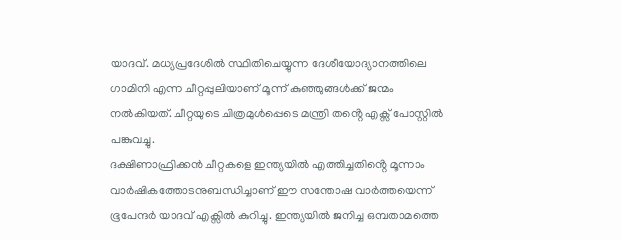യാദവ്. മധ്യപ്രദേശിൽ സ്ഥിതിചെയ്യുന്ന ദേശീയോദ്യാനത്തിലെ ഗാമിനി എന്ന ചീറ്റപ്പുലിയാണ് മൂന്ന് കുഞ്ഞുങ്ങൾക്ക് ജന്മം നൽകിയത്. ചീറ്റയുടെ ചിത്രമുൾപ്പെടെ മന്ത്രി തൻ്റെ എക്സ് പോസ്റ്റിൽ പങ്കുവച്ചു.
ദക്ഷിണാഫ്രിക്കൻ ചീറ്റകളെ ഇന്ത്യയിൽ എത്തിച്ചതിൻ്റെ മൂന്നാം വാർഷികത്തോടനുബന്ധിച്ചാണ് ഈ സന്തോഷ വാർത്തയെന്ന് ഭൂപേന്ദർ യാദവ് എക്സിൽ കുറിച്ചു. ഇന്ത്യയിൽ ജനിച്ച ഒമ്പതാമത്തെ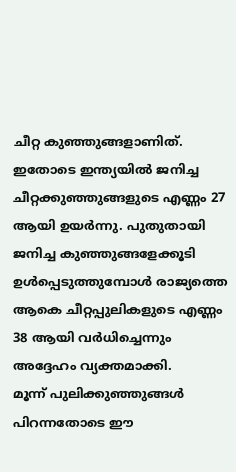ചീറ്റ കുഞ്ഞുങ്ങളാണിത്. ഇതോടെ ഇന്ത്യയിൽ ജനിച്ച ചീറ്റക്കുഞ്ഞുങ്ങളുടെ എണ്ണം 27 ആയി ഉയർന്നു. പുതുതായി ജനിച്ച കുഞ്ഞുങ്ങളേക്കൂടി ഉൾപ്പെടുത്തുമ്പോൾ രാജ്യത്തെ ആകെ ചീറ്റപ്പുലികളുടെ എണ്ണം 38 ആയി വർധിച്ചെന്നും അദ്ദേഹം വ്യക്തമാക്കി.
മൂന്ന് പുലിക്കുഞ്ഞുങ്ങൾ പിറന്നതോടെ ഈ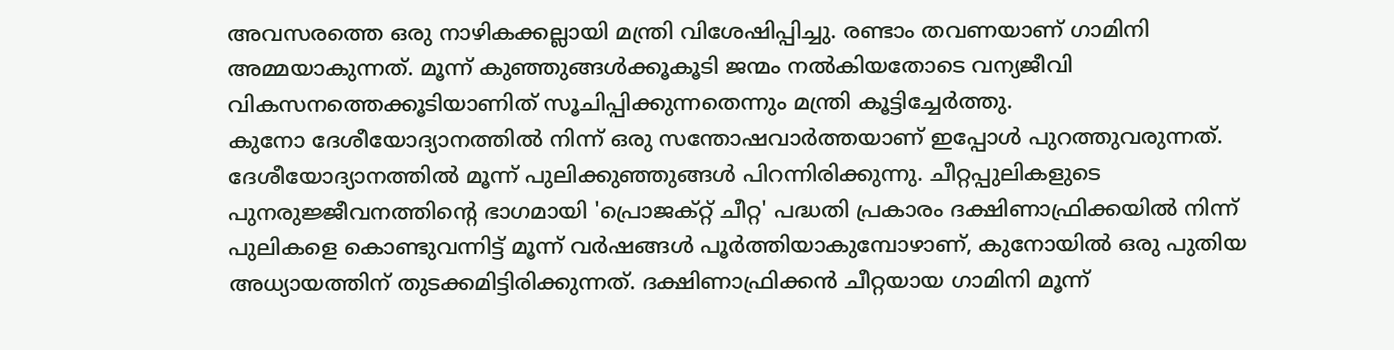അവസരത്തെ ഒരു നാഴികക്കല്ലായി മന്ത്രി വിശേഷിപ്പിച്ചു. രണ്ടാം തവണയാണ് ഗാമിനി അമ്മയാകുന്നത്. മൂന്ന് കുഞ്ഞുങ്ങൾക്കൂകൂടി ജന്മം നൽകിയതോടെ വന്യജീവി വികസനത്തെക്കൂടിയാണിത് സൂചിപ്പിക്കുന്നതെന്നും മന്ത്രി കൂട്ടിച്ചേർത്തു.
കുനോ ദേശീയോദ്യാനത്തിൽ നിന്ന് ഒരു സന്തോഷവാർത്തയാണ് ഇപ്പോൾ പുറത്തുവരുന്നത്. ദേശീയോദ്യാനത്തിൽ മൂന്ന് പുലിക്കുഞ്ഞുങ്ങൾ പിറന്നിരിക്കുന്നു. ചീറ്റപ്പുലികളുടെ പുനരുജ്ജീവനത്തിൻ്റെ ഭാഗമായി 'പ്രൊജക്റ്റ് ചീറ്റ' പദ്ധതി പ്രകാരം ദക്ഷിണാഫ്രിക്കയിൽ നിന്ന് പുലികളെ കൊണ്ടുവന്നിട്ട് മൂന്ന് വർഷങ്ങൾ പൂർത്തിയാകുമ്പോഴാണ്, കുനോയിൽ ഒരു പുതിയ അധ്യായത്തിന് തുടക്കമിട്ടിരിക്കുന്നത്. ദക്ഷിണാഫ്രിക്കൻ ചീറ്റയായ ഗാമിനി മൂന്ന്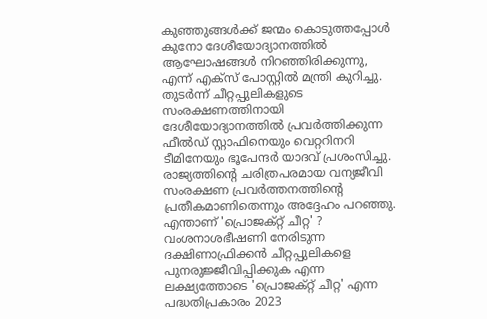കുഞ്ഞുങ്ങൾക്ക് ജന്മം കൊടുത്തപ്പോൾ കുനോ ദേശീയോദ്യാനത്തിൽ ആഘോഷങ്ങൾ നിറഞ്ഞിരിക്കുന്നു, എന്ന് എക്സ് പോസ്റ്റിൽ മന്ത്രി കുറിച്ചു.
തുടർന്ന് ചീറ്റപ്പുലികളുടെ സംരക്ഷണത്തിനായി ദേശീയോദ്യാനത്തിൽ പ്രവർത്തിക്കുന്ന ഫീൽഡ് സ്റ്റാഫിനെയും വെറ്ററിനറി ടീമിനേയും ഭൂപേന്ദർ യാദവ് പ്രശംസിച്ചു. രാജ്യത്തിൻ്റെ ചരിത്രപരമായ വന്യജീവി സംരക്ഷണ പ്രവർത്തനത്തിൻ്റെ പ്രതീകമാണിതെന്നും അദ്ദേഹം പറഞ്ഞു.
എന്താണ് 'പ്രൊജക്റ്റ് ചീറ്റ' ?
വംശനാശഭീഷണി നേരിടുന്ന ദക്ഷിണാഫ്രിക്കൻ ചീറ്റപ്പുലികളെ പുനരുജ്ജീവിപ്പിക്കുക എന്ന ലക്ഷ്യത്തോടെ 'പ്രൊജക്റ്റ് ചീറ്റ' എന്ന പദ്ധതിപ്രകാരം 2023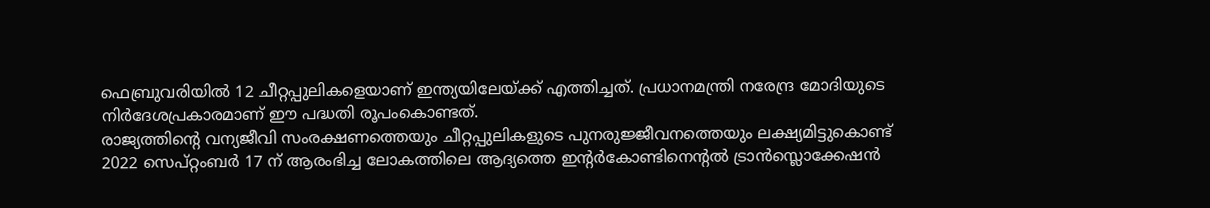ഫെബ്രുവരിയിൽ 12 ചീറ്റപ്പുലികളെയാണ് ഇന്ത്യയിലേയ്ക്ക് എത്തിച്ചത്. പ്രധാനമന്ത്രി നരേന്ദ്ര മോദിയുടെ നിർദേശപ്രകാരമാണ് ഈ പദ്ധതി രൂപംകൊണ്ടത്.
രാജ്യത്തിൻ്റെ വന്യജീവി സംരക്ഷണത്തെയും ചീറ്റപ്പുലികളുടെ പുനരുജ്ജീവനത്തെയും ലക്ഷ്യമിട്ടുകൊണ്ട് 2022 സെപ്റ്റംബർ 17 ന് ആരംഭിച്ച ലോകത്തിലെ ആദ്യത്തെ ഇൻ്റർകോണ്ടിനെൻ്റൽ ട്രാൻസ്ലൊക്കേഷൻ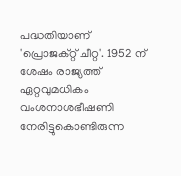പദ്ധതിയാണ് 'പ്രൊജക്റ്റ് ചീറ്റ'. 1952 ന് ശേഷം രാജ്യത്ത് ഏറ്റവുമധികം വംശനാശഭീഷണി നേരിട്ടുകൊണ്ടിരുന്ന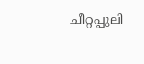ചീറ്റപ്പുലി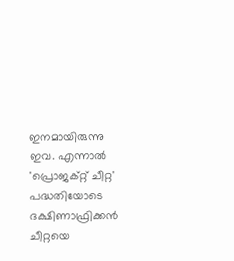ഇനമായിരുന്നു ഇവ. എന്നാൽ 'പ്രൊജക്റ്റ് ചീറ്റ' പദ്ധതിയോടെ ദക്ഷിണാഫ്രിക്കൻ ചീറ്റയെ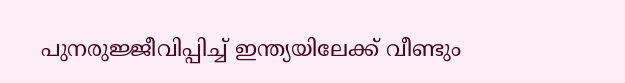പുനരുജ്ജീവിപ്പിച്ച് ഇന്ത്യയിലേക്ക് വീണ്ടും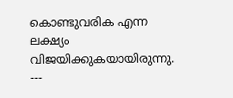കൊണ്ടുവരിക എന്ന ലക്ഷ്യം വിജയിക്കുകയായിരുന്നു.
---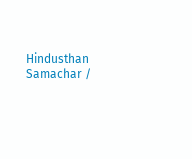Hindusthan Samachar /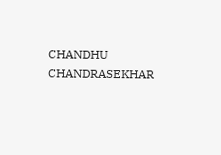CHANDHU CHANDRASEKHAR